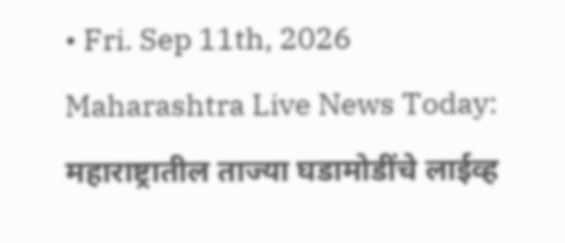• Fri. Sep 11th, 2026
Maharashtra Live News Today: महाराष्ट्रातील ताज्या घडामोडींचे लाईव्ह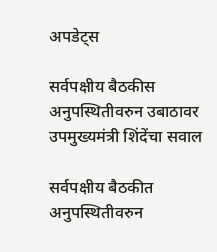अपडेट्स

सर्वपक्षीय बैठकीस अनुपस्थितीवरुन उबाठावर उपमुख्यमंत्री शिंदेंचा सवाल

सर्वपक्षीय बैठकीत अनुपस्थितीवरुन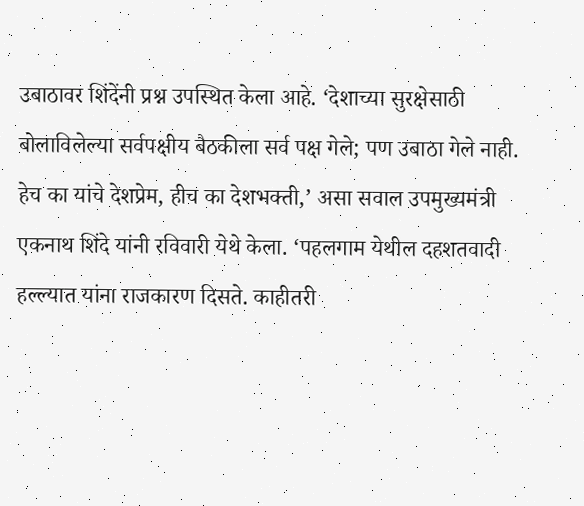उबाठावर शिंदेंनी प्रश्न उपस्थित केला आहे. ‘देशाच्या सुरक्षेसाठी बोलाविलेल्या सर्वपक्षीय बैठकीला सर्व पक्ष गेले; पण उबाठा गेले नाही. हेच का यांचे देशप्रेम, हीच का देशभक्ती,’ असा सवाल उपमुख्यमंत्री एकनाथ शिंदे यांनी रविवारी येथे केला. ‘पहलगाम येथील दहशतवादी हल्ल्यात यांना राजकारण दिसते. काहीतरी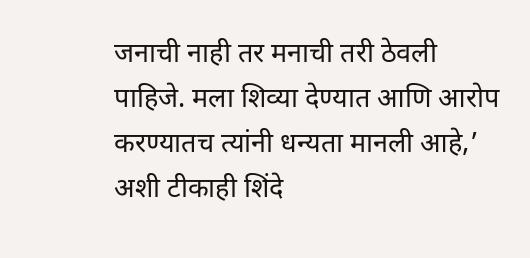जनाची नाही तर मनाची तरी ठेवली पाहिजे. मला शिव्या देण्यात आणि आरोप करण्यातच त्यांनी धन्यता मानली आहे,’ अशी टीकाही शिंदे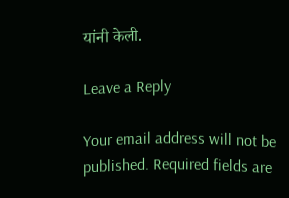यांनी केली.

Leave a Reply

Your email address will not be published. Required fields are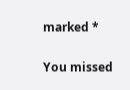marked *

You missed